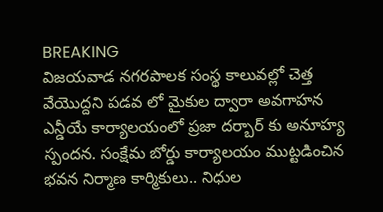BREAKING
విజయవాడ నగరపాలక సంస్థ కాలువల్లో చెత్త వేయొద్దని పడవ లో మైకుల ద్వారా అవగాహన ఎన్డీయే కార్యాలయంలో ప్రజా దర్బార్ కు అనూహ్య స్పందన. సంక్షేమ బోర్డు కార్యాలయం ముట్టడించిన భవన నిర్మాణ కార్మికులు.. నిధుల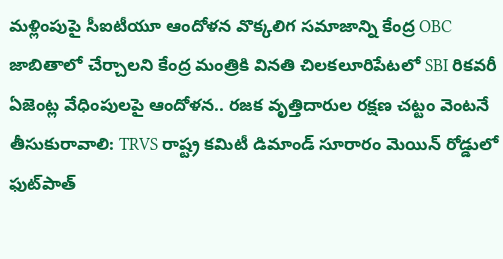మళ్లింపుపై సీఐటీయూ ఆందోళన వొక్కలిగ సమాజాన్ని కేంద్ర OBC జాబితాలో చేర్చాలని కేంద్ర మంత్రికి వినతి చిలకలూరిపేటలో SBI రికవరీ ఏజెంట్ల వేధింపులపై ఆందోళన.. రజక వృత్తిదారుల రక్షణ చట్టం వెంటనే తీసుకురావాలి: TRVS రాష్ట్ర కమిటీ డిమాండ్ సూరారం మెయిన్ రోడ్డులో ఫుట్‌పాత్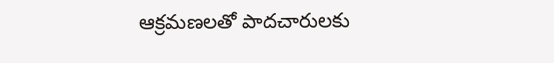ఆక్రమణలతో పాదచారులకు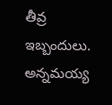తీవ్ర ఇబ్బందులు. అన్నమయ్య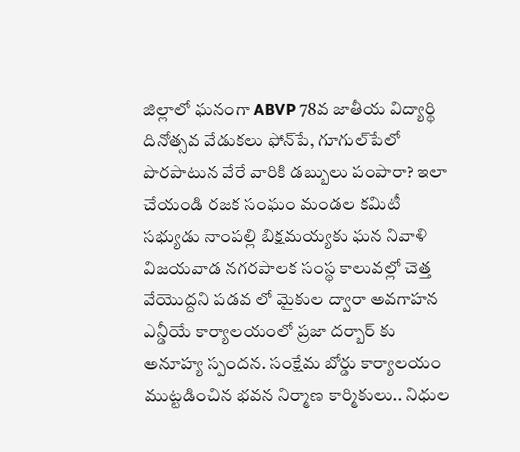జిల్లాలో ఘనంగా ABVP 78వ జాతీయ విద్యార్థి దినోత్సవ వేడుకలు ఫోన్‌పే, గూగుల్‌పేలో పొరపాటున వేరే వారికి డబ్బులు పంపారా? ఇలా చేయండి రజక సంఘం మండల కమిటీ సభ్యుడు నాంపల్లి బిక్షమయ్యకు ఘన నివాళి విజయవాడ నగరపాలక సంస్థ కాలువల్లో చెత్త వేయొద్దని పడవ లో మైకుల ద్వారా అవగాహన ఎన్డీయే కార్యాలయంలో ప్రజా దర్బార్ కు అనూహ్య స్పందన. సంక్షేమ బోర్డు కార్యాలయం ముట్టడించిన భవన నిర్మాణ కార్మికులు.. నిధుల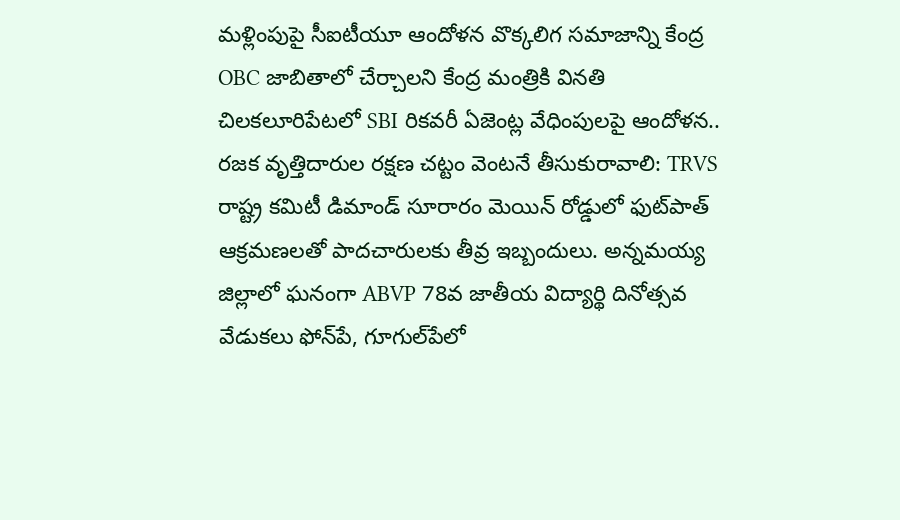మళ్లింపుపై సీఐటీయూ ఆందోళన వొక్కలిగ సమాజాన్ని కేంద్ర OBC జాబితాలో చేర్చాలని కేంద్ర మంత్రికి వినతి చిలకలూరిపేటలో SBI రికవరీ ఏజెంట్ల వేధింపులపై ఆందోళన.. రజక వృత్తిదారుల రక్షణ చట్టం వెంటనే తీసుకురావాలి: TRVS రాష్ట్ర కమిటీ డిమాండ్ సూరారం మెయిన్ రోడ్డులో ఫుట్‌పాత్ ఆక్రమణలతో పాదచారులకు తీవ్ర ఇబ్బందులు. అన్నమయ్య జిల్లాలో ఘనంగా ABVP 78వ జాతీయ విద్యార్థి దినోత్సవ వేడుకలు ఫోన్‌పే, గూగుల్‌పేలో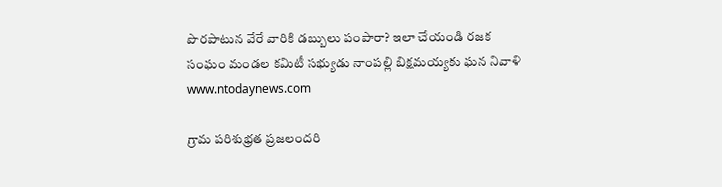పొరపాటున వేరే వారికి డబ్బులు పంపారా? ఇలా చేయండి రజక సంఘం మండల కమిటీ సభ్యుడు నాంపల్లి బిక్షమయ్యకు ఘన నివాళి
www.ntodaynews.com

గ్రామ పరిశుభ్రత ప్రజలందరి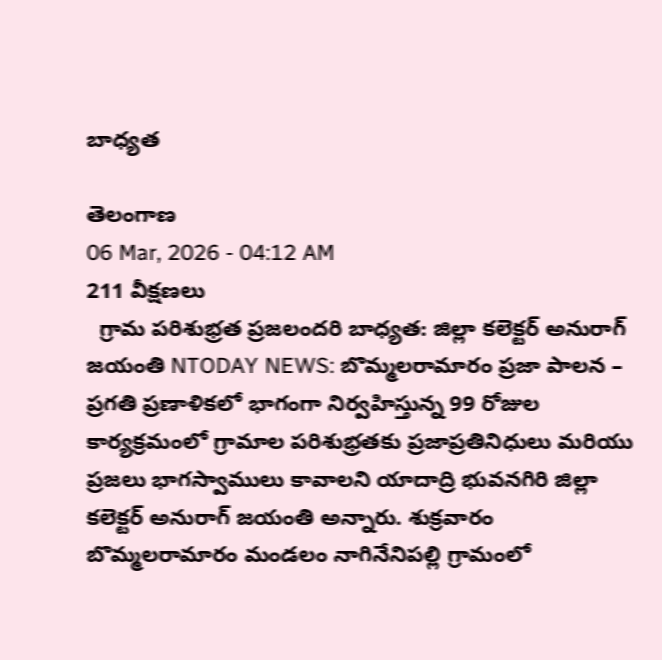బాధ్యత

తెలంగాణ
06 Mar, 2026 - 04:12 AM
211 వీక్షణలు
  గ్రామ పరిశుభ్రత ప్రజలందరి బాధ్యత: జిల్లా కలెక్టర్ అనురాగ్ జయంతి NTODAY NEWS: బొమ్మలరామారం ప్రజా పాలన – ప్రగతి ప్రణాళికలో భాగంగా నిర్వహిస్తున్న 99 రోజుల కార్యక్రమంలో గ్రామాల పరిశుభ్రతకు ప్రజాప్రతినిధులు మరియు ప్రజలు భాగస్వాములు కావాలని యాదాద్రి భువనగిరి జిల్లా కలెక్టర్ అనురాగ్ జయంతి అన్నారు. శుక్రవారం బొమ్మలరామారం మండలం నాగినేనిపల్లి గ్రామంలో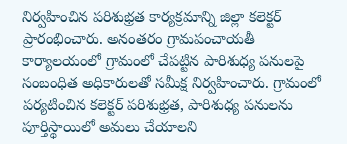నిర్వహించిన పరిశుభ్రత కార్యక్రమాన్ని జిల్లా కలెక్టర్ ప్రారంభించారు. అనంతరం గ్రామపంచాయతీ కార్యాలయంలో గ్రామంలో చేపట్టిన పారిశుధ్య పనులపై సంబంధిత అధికారులతో సమీక్ష నిర్వహించారు. గ్రామంలో పర్యటించిన కలెక్టర్ పరిశుభ్రత, పారిశుధ్య పనులను పూర్తిస్థాయిలో అమలు చేయాలని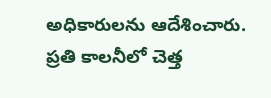అధికారులను ఆదేశించారు. ప్రతి కాలనీలో చెత్త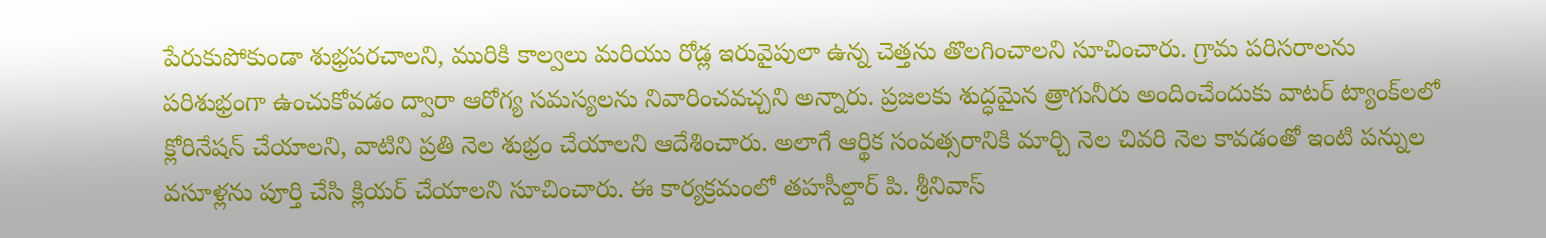పేరుకుపోకుండా శుభ్రపరచాలని, మురికి కాల్వలు మరియు రోడ్ల ఇరువైపులా ఉన్న చెత్తను తొలగించాలని సూచించారు. గ్రామ పరిసరాలను పరిశుభ్రంగా ఉంచుకోవడం ద్వారా ఆరోగ్య సమస్యలను నివారించవచ్చని అన్నారు. ప్రజలకు శుద్ధమైన త్రాగునీరు అందించేందుకు వాటర్ ట్యాంక్‌లలో క్లోరినేషన్ చేయాలని, వాటిని ప్రతి నెల శుభ్రం చేయాలని ఆదేశించారు. అలాగే ఆర్థిక సంవత్సరానికి మార్చి నెల చివరి నెల కావడంతో ఇంటి పన్నుల వసూళ్లను పూర్తి చేసి క్లియర్ చేయాలని సూచించారు. ఈ కార్యక్రమంలో తహసీల్దార్ పి. శ్రీనివాస్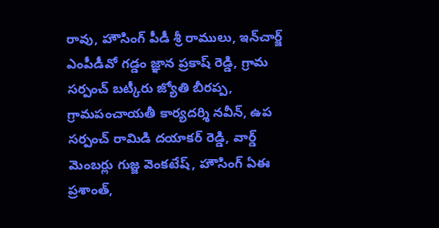రావు, హౌసింగ్ పీడీ శ్రీ రాములు, ఇన్‌చార్జ్ ఎంపీడీవో గడ్డం జ్ఞాన ప్రకాష్ రెడ్డి, గ్రామ సర్పంచ్ బట్కీరు జ్యోతి బీరప్ప, గ్రామపంచాయతీ కార్యదర్శి నవీన్, ఉప సర్పంచ్ రామిడి దయాకర్ రెడ్డి, వార్డ్ మెంబర్లు గుజ్జ వెంకటేష్, హౌసింగ్ ఏఈ ప్రశాంత్,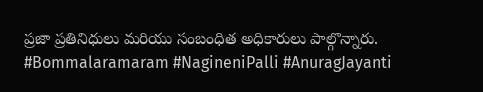ప్రజా ప్రతినిధులు మరియు సంబంధిత అధికారులు పాల్గొన్నారు. #Bommalaramaram #NagineniPalli #AnuragJayanti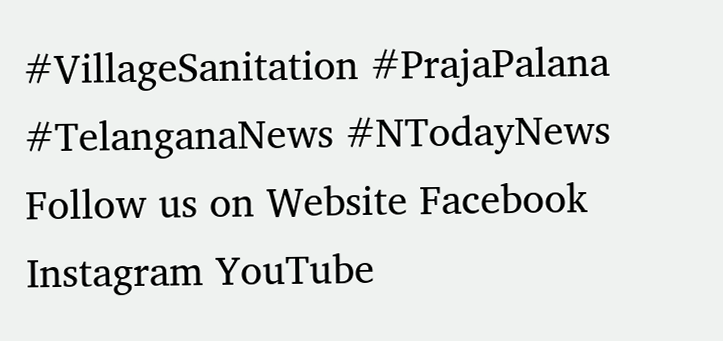#VillageSanitation #PrajaPalana #TelanganaNews #NTodayNews Follow us on Website Facebook Instagram YouTube